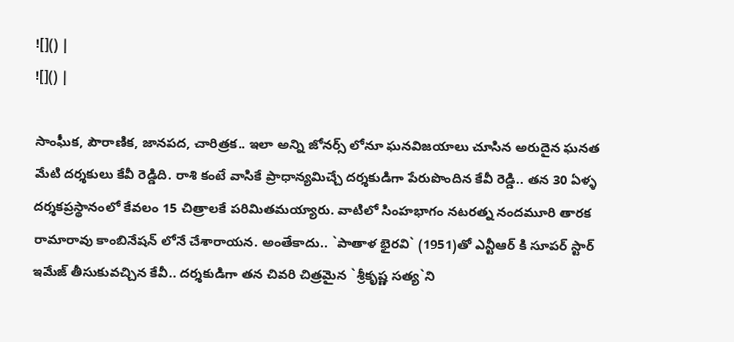![]() |
![]() |

సాంఘీక, పౌరాణిక, జానపద, చారిత్రక.. ఇలా అన్ని జోనర్స్ లోనూ ఘనవిజయాలు చూసిన అరుదైన ఘనత మేటి దర్శకులు కేవీ రెడ్డిది. రాశి కంటే వాసికే ప్రాధాన్యమిచ్చే దర్శకుడిగా పేరుపొందిన కేవీ రెడ్డి.. తన 30 ఏళ్ళ దర్శకప్రస్థానంలో కేవలం 15 చిత్రాలకే పరిమితమయ్యారు. వాటిలో సింహభాగం నటరత్న నందమూరి తారక రామారావు కాంబినేషన్ లోనే చేశారాయన. అంతేకాదు.. `పాతాళ భైరవి` (1951)తో ఎన్టీఆర్ కి సూపర్ స్టార్ ఇమేజ్ తీసుకువచ్చిన కేవీ.. దర్శకుడిగా తన చివరి చిత్రమైన `శ్రీకృష్ణ సత్య`ని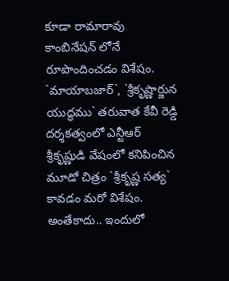కూడా రామారావు కాంబినేషన్ లోనే రూపొందించడం విశేషం. `మాయాబజార్`, `శ్రీకృష్ణార్జున యుద్ధము` తరువాత కేవీ రెడ్డి దర్శకత్వంలో ఎన్టీఆర్ శ్రీకృష్ణుడి వేషంలో కనిపించిన మూడో చిత్రం `శ్రీకృష్ణ సత్య` కావడం మరో విశేషం. అంతేకాదు.. ఇందులో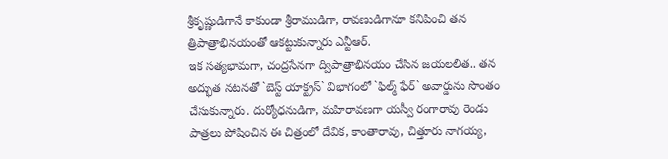శ్రీకృష్ణుడిగానే కాకుండా శ్రీరాముడిగా, రావణుడిగానూ కనిపించి తన త్రిపాత్రాభినయంతో ఆకట్టుకున్నారు ఎన్టీఆర్.
ఇక సత్యభామగా, చంద్రసేనగా ద్విపాత్రాభినయం చేసిన జయలలిత.. తన అద్భుత నటనతో `బెస్ట్ యాక్ట్రస్` విభాగంలో `ఫిల్మ్ ఫేర్` అవార్డును సొంతం చేసుకున్నారు. దుర్యోధనుడిగా, మహిరావణగా యస్వీ రంగారావు రెండు పాత్రలు పోషించిన ఈ చిత్రంలో దేవిక, కాంతారావు, చిత్తూరు నాగయ్య,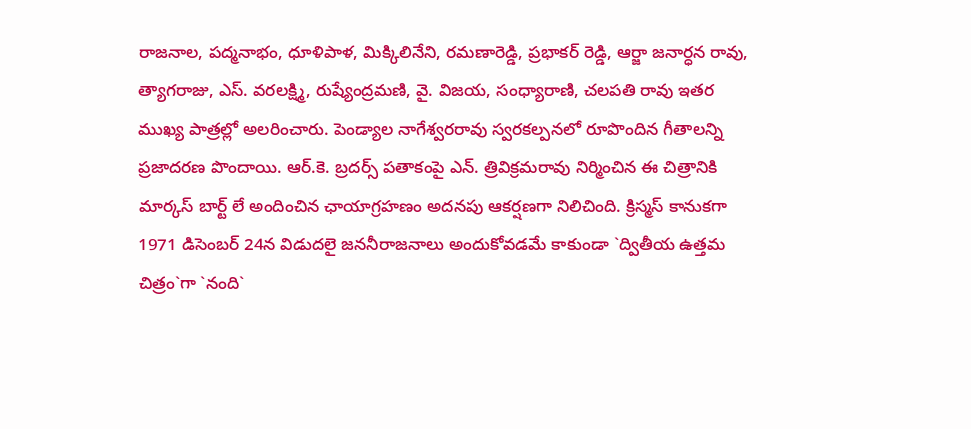రాజనాల, పద్మనాభం, ధూళిపాళ, మిక్కిలినేని, రమణారెడ్డి, ప్రభాకర్ రెడ్డి, ఆర్జా జనార్ధన రావు, త్యాగరాజు, ఎస్. వరలక్ష్మి, రుష్యేంద్రమణి, వై. విజయ, సంధ్యారాణి, చలపతి రావు ఇతర ముఖ్య పాత్రల్లో అలరించారు. పెండ్యాల నాగేశ్వరరావు స్వరకల్పనలో రూపొందిన గీతాలన్ని ప్రజాదరణ పొందాయి. ఆర్.కె. బ్రదర్స్ పతాకంపై ఎన్. త్రివిక్రమరావు నిర్మించిన ఈ చిత్రానికి మార్కస్ బార్ట్ లే అందించిన ఛాయాగ్రహణం అదనపు ఆకర్షణగా నిలిచింది. క్రిస్మస్ కానుకగా 1971 డిసెంబర్ 24న విడుదలై జననీరాజనాలు అందుకోవడమే కాకుండా `ద్వితీయ ఉత్తమ చిత్రం`గా `నంది`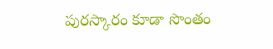పురస్కారం కూడా సొంతం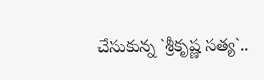చేసుకున్న `శ్రీకృష్ణ సత్య`..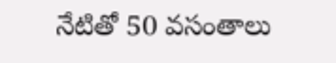నేటితో 50 వసంతాలు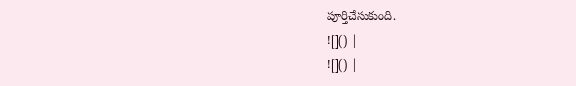పూర్తిచేసుకుంది.
![]() |
![]() |